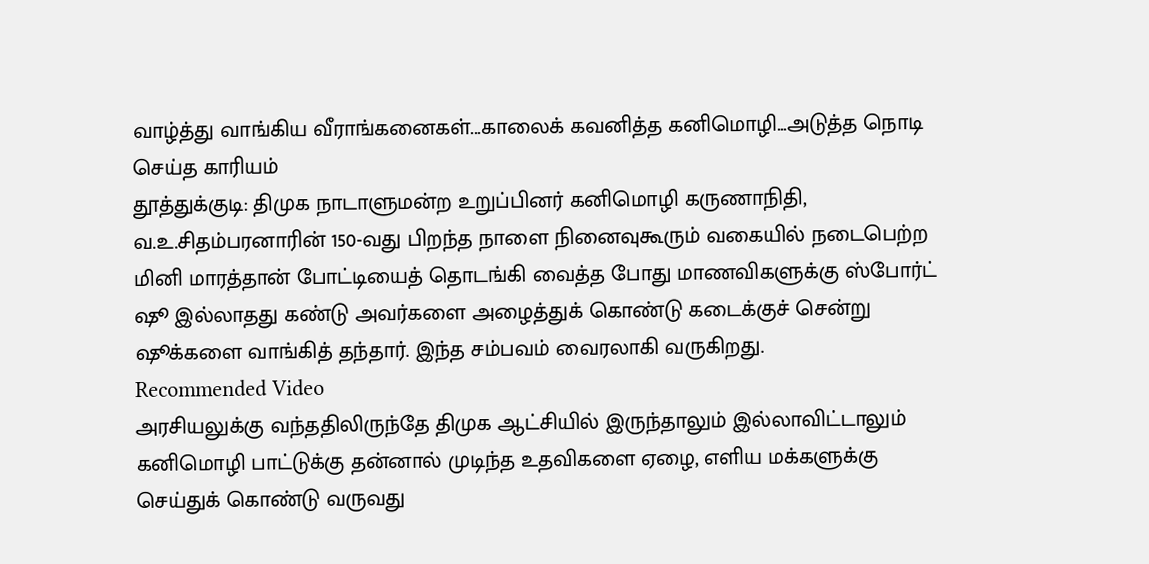வாழ்த்து வாங்கிய வீராங்கனைகள்...காலைக் கவனித்த கனிமொழி...அடுத்த நொடி செய்த காரியம்
தூத்துக்குடி: திமுக நாடாளுமன்ற உறுப்பினர் கனிமொழி கருணாநிதி, வ.உ.சிதம்பரனாரின் 150-வது பிறந்த நாளை நினைவுகூரும் வகையில் நடைபெற்ற மினி மாரத்தான் போட்டியைத் தொடங்கி வைத்த போது மாணவிகளுக்கு ஸ்போர்ட் ஷூ இல்லாதது கண்டு அவர்களை அழைத்துக் கொண்டு கடைக்குச் சென்று ஷூக்களை வாங்கித் தந்தார். இந்த சம்பவம் வைரலாகி வருகிறது.
Recommended Video
அரசியலுக்கு வந்ததிலிருந்தே திமுக ஆட்சியில் இருந்தாலும் இல்லாவிட்டாலும் கனிமொழி பாட்டுக்கு தன்னால் முடிந்த உதவிகளை ஏழை, எளிய மக்களுக்கு செய்துக் கொண்டு வருவது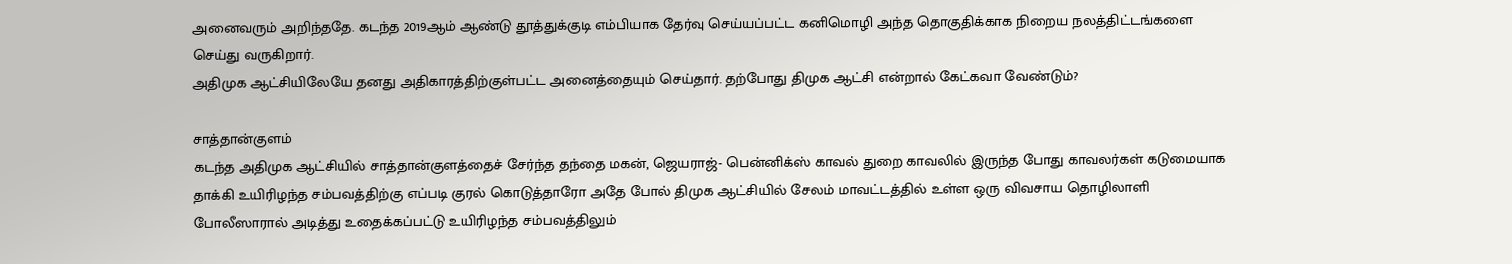அனைவரும் அறிந்ததே. கடந்த 2019ஆம் ஆண்டு தூத்துக்குடி எம்பியாக தேர்வு செய்யப்பட்ட கனிமொழி அந்த தொகுதிக்காக நிறைய நலத்திட்டங்களை செய்து வருகிறார்.
அதிமுக ஆட்சியிலேயே தனது அதிகாரத்திற்குள்பட்ட அனைத்தையும் செய்தார். தற்போது திமுக ஆட்சி என்றால் கேட்கவா வேண்டும்?

சாத்தான்குளம்
கடந்த அதிமுக ஆட்சியில் சாத்தான்குளத்தைச் சேர்ந்த தந்தை மகன், ஜெயராஜ்- பென்னிக்ஸ் காவல் துறை காவலில் இருந்த போது காவலர்கள் கடுமையாக தாக்கி உயிரிழந்த சம்பவத்திற்கு எப்படி குரல் கொடுத்தாரோ அதே போல் திமுக ஆட்சியில் சேலம் மாவட்டத்தில் உள்ள ஒரு விவசாய தொழிலாளி போலீஸாரால் அடித்து உதைக்கப்பட்டு உயிரிழந்த சம்பவத்திலும்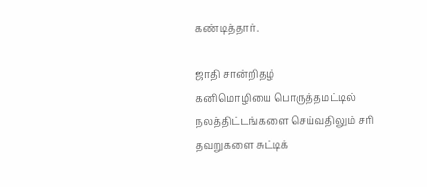கண்டித்தார்.

ஜாதி சான்றிதழ்
கனிமொழியை பொருத்தமட்டில் நலத்திட்டங்களை செய்வதிலும் சரி தவறுகளை சுட்டிக்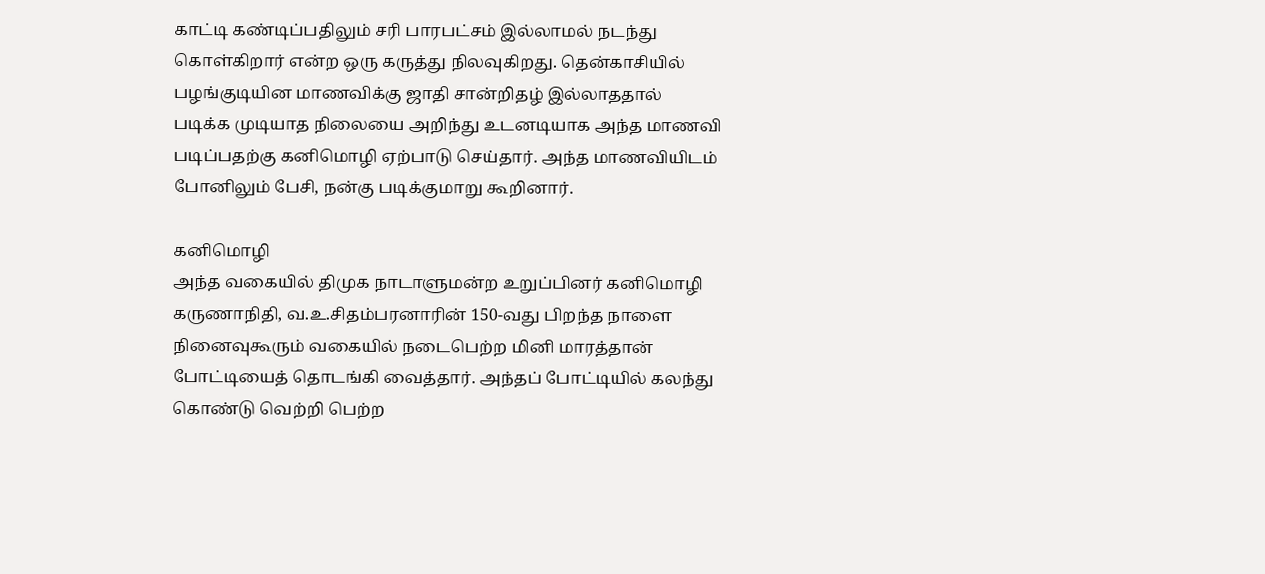காட்டி கண்டிப்பதிலும் சரி பாரபட்சம் இல்லாமல் நடந்து கொள்கிறார் என்ற ஒரு கருத்து நிலவுகிறது. தென்காசியில் பழங்குடியின மாணவிக்கு ஜாதி சான்றிதழ் இல்லாததால் படிக்க முடியாத நிலையை அறிந்து உடனடியாக அந்த மாணவி படிப்பதற்கு கனிமொழி ஏற்பாடு செய்தார். அந்த மாணவியிடம் போனிலும் பேசி, நன்கு படிக்குமாறு கூறினார்.

கனிமொழி
அந்த வகையில் திமுக நாடாளுமன்ற உறுப்பினர் கனிமொழி கருணாநிதி, வ.உ.சிதம்பரனாரின் 150-வது பிறந்த நாளை நினைவுகூரும் வகையில் நடைபெற்ற மினி மாரத்தான் போட்டியைத் தொடங்கி வைத்தார். அந்தப் போட்டியில் கலந்து கொண்டு வெற்றி பெற்ற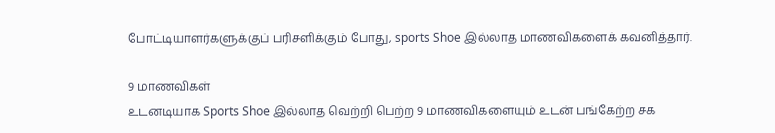போட்டியாளர்களுக்குப் பரிசளிக்கும் போது, sports Shoe இல்லாத மாணவிகளைக் கவனித்தார்.

9 மாணவிகள்
உடனடியாக Sports Shoe இல்லாத வெற்றி பெற்ற 9 மாணவிகளையும் உடன் பங்கேற்ற சக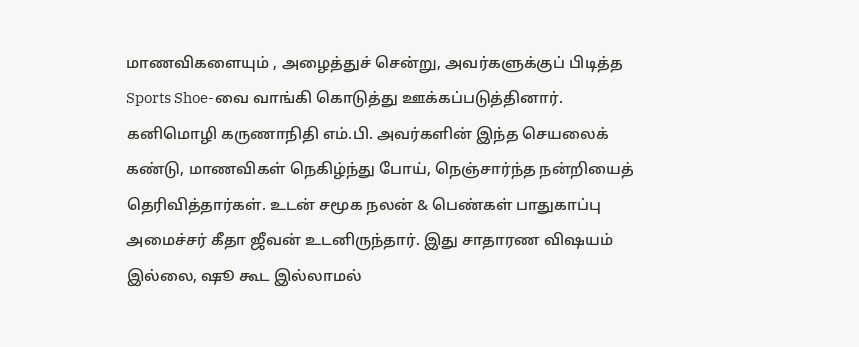மாணவிகளையும் , அழைத்துச் சென்று, அவர்களுக்குப் பிடித்த Sports Shoe-வை வாங்கி கொடுத்து ஊக்கப்படுத்தினார். கனிமொழி கருணாநிதி எம்.பி. அவர்களின் இந்த செயலைக் கண்டு, மாணவிகள் நெகிழ்ந்து போய், நெஞ்சார்ந்த நன்றியைத் தெரிவித்தார்கள். உடன் சமூக நலன் & பெண்கள் பாதுகாப்பு அமைச்சர் கீதா ஜீவன் உடனிருந்தார். இது சாதாரண விஷயம் இல்லை, ஷூ கூட இல்லாமல்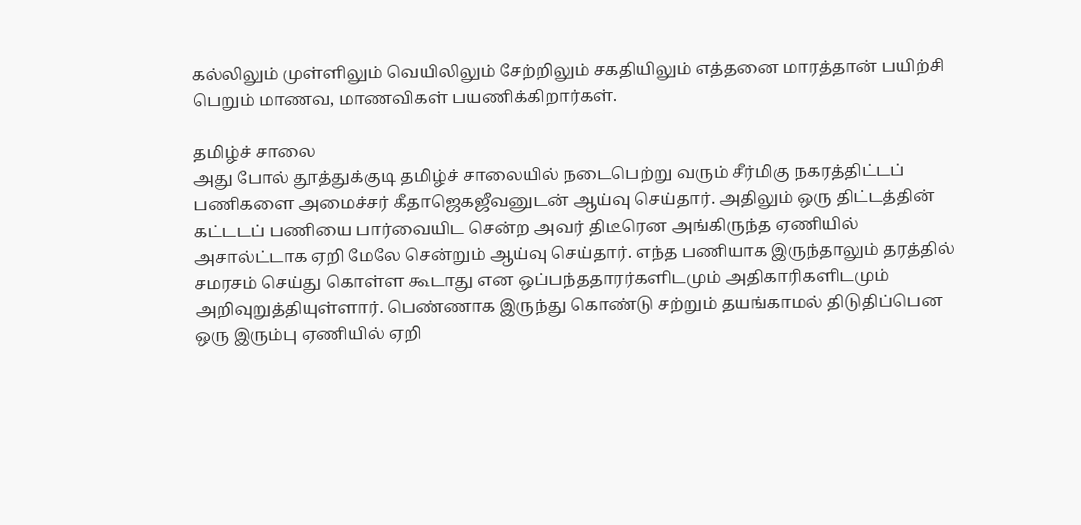கல்லிலும் முள்ளிலும் வெயிலிலும் சேற்றிலும் சகதியிலும் எத்தனை மாரத்தான் பயிற்சி பெறும் மாணவ, மாணவிகள் பயணிக்கிறார்கள்.

தமிழ்ச் சாலை
அது போல் தூத்துக்குடி தமிழ்ச் சாலையில் நடைபெற்று வரும் சீர்மிகு நகரத்திட்டப் பணிகளை அமைச்சர் கீதாஜெகஜீவனுடன் ஆய்வு செய்தார். அதிலும் ஒரு திட்டத்தின் கட்டடப் பணியை பார்வையிட சென்ற அவர் திடீரென அங்கிருந்த ஏணியில் அசால்ட்டாக ஏறி மேலே சென்றும் ஆய்வு செய்தார். எந்த பணியாக இருந்தாலும் தரத்தில் சமரசம் செய்து கொள்ள கூடாது என ஒப்பந்ததாரர்களிடமும் அதிகாரிகளிடமும் அறிவுறுத்தியுள்ளார். பெண்ணாக இருந்து கொண்டு சற்றும் தயங்காமல் திடுதிப்பென ஒரு இரும்பு ஏணியில் ஏறி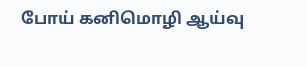போய் கனிமொழி ஆய்வு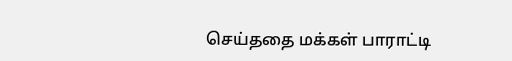செய்ததை மக்கள் பாராட்டி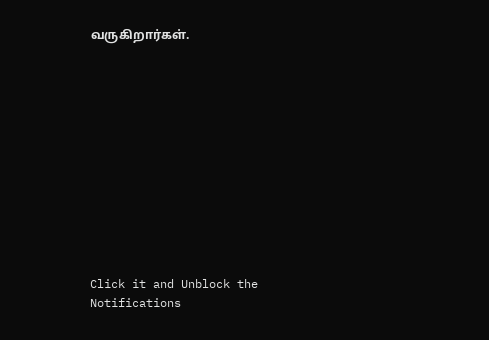வருகிறார்கள்.












Click it and Unblock the Notifications